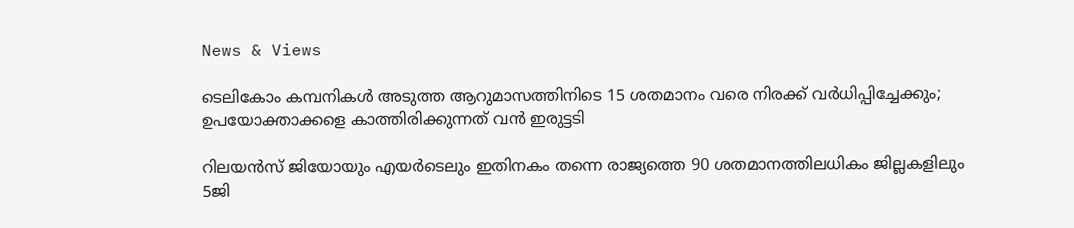News & Views

ടെലികോം കമ്പനികള്‍ അടുത്ത ആറുമാസത്തിനിടെ 15 ശതമാനം വരെ നിരക്ക് വര്‍ധിപ്പിച്ചേക്കും; ഉപയോക്താക്കളെ കാത്തിരിക്കുന്നത് വന്‍ ഇരുട്ടടി

റിലയന്‍സ് ജിയോയും എയര്‍ടെലും ഇതിനകം തന്നെ രാജ്യത്തെ 90 ശതമാനത്തിലധികം ജില്ലകളിലും 5ജി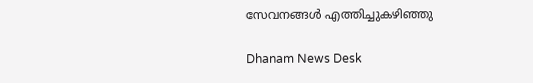സേവനങ്ങള്‍ എത്തിച്ചുകഴിഞ്ഞു

Dhanam News Desk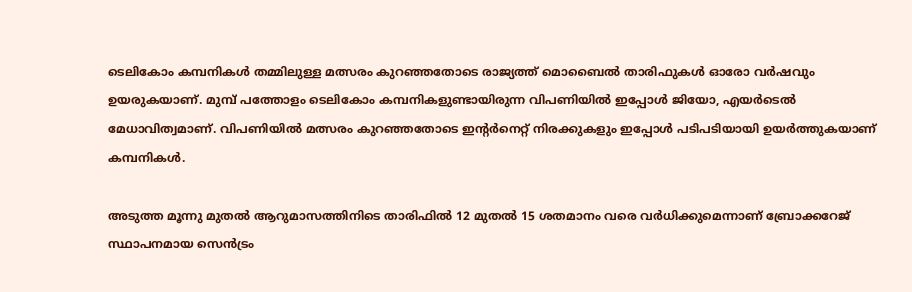ടെലികോം കമ്പനികള്‍ തമ്മിലുള്ള മത്സരം കുറഞ്ഞതോടെ രാജ്യത്ത് മൊബൈല്‍ താരിഫുകള്‍ ഓരോ വര്‍ഷവും ഉയരുകയാണ്. മുമ്പ് പത്തോളം ടെലികോം കമ്പനികളുണ്ടായിരുന്ന വിപണിയില്‍ ഇപ്പോള്‍ ജിയോ, എയര്‍ടെല്‍ മേധാവിത്വമാണ്. വിപണിയില്‍ മത്സരം കുറഞ്ഞതോടെ ഇന്റര്‍നെറ്റ് നിരക്കുകളും ഇപ്പോള്‍ പടിപടിയായി ഉയര്‍ത്തുകയാണ് കമ്പനികള്‍.

അടുത്ത മൂന്നു മുതല്‍ ആറുമാസത്തിനിടെ താരിഫില്‍ 12 മുതല്‍ 15 ശതമാനം വരെ വര്‍ധിക്കുമെന്നാണ് ബ്രോക്കറേജ് സ്ഥാപനമായ സെന്‍ട്രം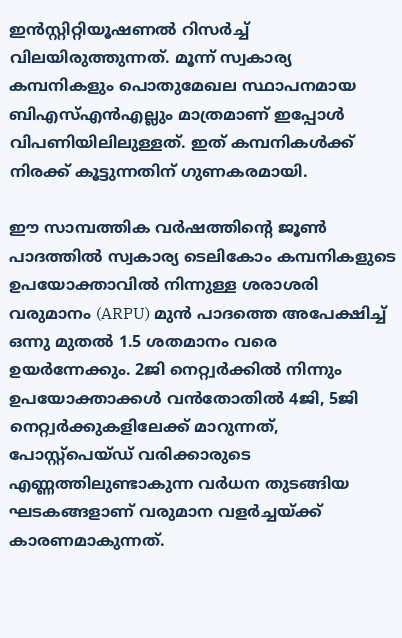ഇന്‍സ്റ്റിറ്റിയൂഷണല്‍ റിസര്‍ച്ച് വിലയിരുത്തുന്നത്. മൂന്ന് സ്വകാര്യ കമ്പനികളും പൊതുമേഖല സ്ഥാപനമായ ബിഎസ്എന്‍എല്ലും മാത്രമാണ് ഇപ്പോള്‍ വിപണിയിലിലുള്ളത്. ഇത് കമ്പനികള്‍ക്ക് നിരക്ക് കൂട്ടുന്നതിന് ഗുണകരമായി.

ഈ സാമ്പത്തിക വര്‍ഷത്തിന്റെ ജൂണ്‍ പാദത്തില്‍ സ്വകാര്യ ടെലികോം കമ്പനികളുടെ ഉപയോക്താവില്‍ നിന്നുള്ള ശരാശരി വരുമാനം (ARPU) മുന്‍ പാദത്തെ അപേക്ഷിച്ച് ഒന്നു മുതല്‍ 1.5 ശതമാനം വരെ ഉയര്‍ന്നേക്കും. 2ജി നെറ്റ്വര്‍ക്കില്‍ നിന്നും ഉപയോക്താക്കള്‍ വന്‍തോതില്‍ 4ജി, 5ജി നെറ്റ്വര്‍ക്കുകളിലേക്ക് മാറുന്നത്, പോസ്റ്റ്പെയ്ഡ് വരിക്കാരുടെ എണ്ണത്തിലുണ്ടാകുന്ന വര്‍ധന തുടങ്ങിയ ഘടകങ്ങളാണ് വരുമാന വളര്‍ച്ചയ്ക്ക് കാരണമാകുന്നത്.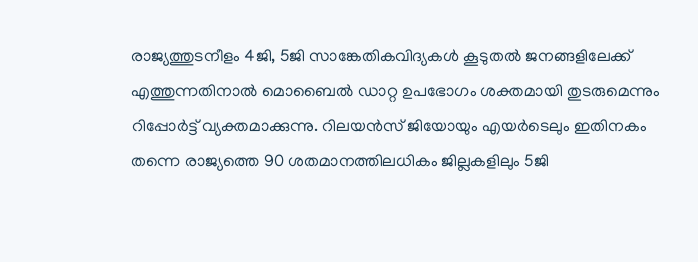രാജ്യത്തുടനീളം 4ജി, 5ജി സാങ്കേതികവിദ്യകള്‍ കൂടുതല്‍ ജനങ്ങളിലേക്ക് എത്തുന്നതിനാല്‍ മൊബൈല്‍ ഡാറ്റ ഉപഭോഗം ശക്തമായി തുടരുമെന്നും റിപ്പോര്‍ട്ട് വ്യക്തമാക്കുന്നു. റിലയന്‍സ് ജിയോയും എയര്‍ടെലും ഇതിനകം തന്നെ രാജ്യത്തെ 90 ശതമാനത്തിലധികം ജില്ലകളിലും 5ജി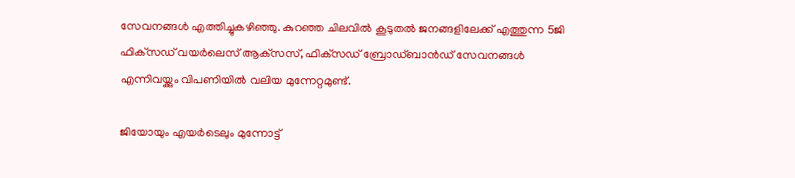സേവനങ്ങള്‍ എത്തിച്ചുകഴിഞ്ഞു. കുറഞ്ഞ ചിലവില്‍ കൂടുതല്‍ ജനങ്ങളിലേക്ക് എത്തുന്ന 5ജി ഫിക്‌സഡ് വയര്‍ലെസ് ആക്‌സസ്, ഫിക്‌സഡ് ബ്രോഡ്ബാന്‍ഡ് സേവനങ്ങള്‍ എന്നിവയ്ക്കും വിപണിയില്‍ വലിയ മുന്നേറ്റമുണ്ട്.

ജിയോയും എയര്‍ടെലും മുന്നോട്ട്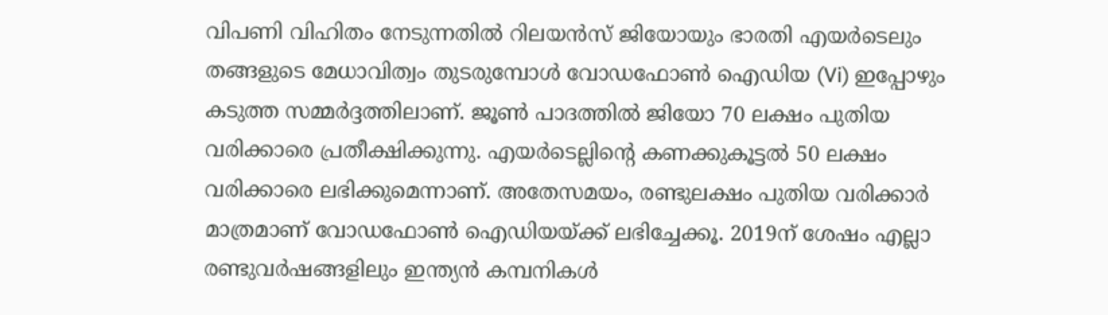വിപണി വിഹിതം നേടുന്നതില്‍ റിലയന്‍സ് ജിയോയും ഭാരതി എയര്‍ടെലും തങ്ങളുടെ മേധാവിത്വം തുടരുമ്പോള്‍ വോഡഫോണ്‍ ഐഡിയ (Vi) ഇപ്പോഴും കടുത്ത സമ്മര്‍ദ്ദത്തിലാണ്. ജൂണ്‍ പാദത്തില്‍ ജിയോ 70 ലക്ഷം പുതിയ വരിക്കാരെ പ്രതീക്ഷിക്കുന്നു. എയര്‍ടെല്ലിന്റെ കണക്കുകൂട്ടല്‍ 50 ലക്ഷം വരിക്കാരെ ലഭിക്കുമെന്നാണ്. അതേസമയം, രണ്ടുലക്ഷം പുതിയ വരിക്കാര്‍ മാത്രമാണ് വോഡഫോണ്‍ ഐഡിയയ്ക്ക് ലഭിച്ചേക്കൂ. 2019ന് ശേഷം എല്ലാ രണ്ടുവര്‍ഷങ്ങളിലും ഇന്ത്യന്‍ കമ്പനികള്‍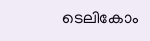ടെലികോം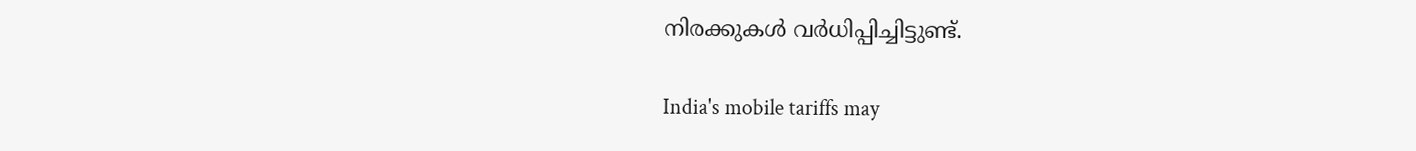നിരക്കുകള്‍ വര്‍ധിപ്പിച്ചിട്ടുണ്ട്.

India's mobile tariffs may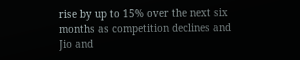rise by up to 15% over the next six months as competition declines and Jio and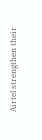Airtel strengthen their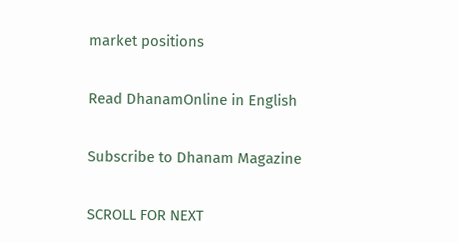market positions

Read DhanamOnline in English

Subscribe to Dhanam Magazine

SCROLL FOR NEXT